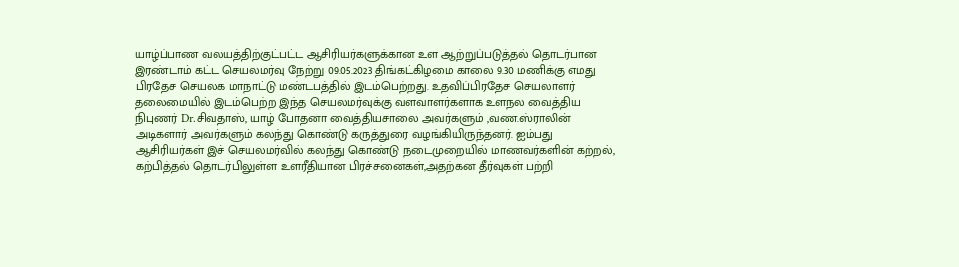யாழ்ப்பாண வலயத்திற்குட்பட்ட ஆசிரியர்களுக்கான உள ஆற்றுப்படுத்தல் தொடர்பான இரண்டாம் கட்ட செயலமர்வு நேற்று 09.05.2023 திங்கட்கிழமை காலை 9.30 மணிக்கு எமது பிரதேச செயலக மாநாட்டு மண்டபத்தில் இடம்பெற்றது. உதவிப்பிரதேச செயலாளர் தலைமையில் இடம்பெற்ற இந்த செயலமர்வுக்கு வளவாளர்களாக உளநல வைத்திய நிபுணர் Dr.சிவதாஸ், யாழ் போதனா வைத்தியசாலை அவர்களும் ,வண.ஸ்ராலின் அடிகளார் அவர்களும் கலந்து கொண்டு கருத்துரை வழங்கியிருந்தனர். ஐம்பது ஆசிரியர்கள் இச் செயலமர்வில் கலந்து கொண்டு நடைமுறையில் மாணவர்களின் கற்றல், கற்பித்தல் தொடர்பிலுள்ள உளரீதியான பிரச்சனைகள்,அதற்கன தீர்வுகள் பற்றி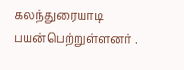கலந்துரையாடி பயன்பெற்றுள்ளனர் .